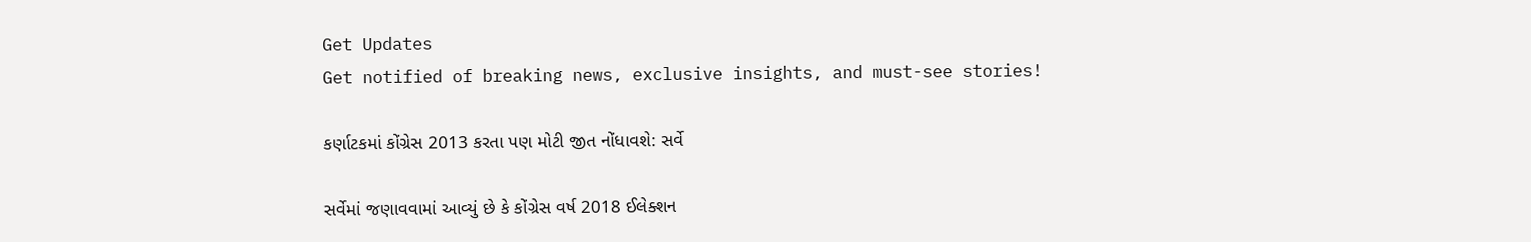Get Updates
Get notified of breaking news, exclusive insights, and must-see stories!

કર્ણાટકમાં કોંગ્રેસ 2013 કરતા પણ મોટી જીત નોંધાવશે: સર્વે

સર્વેમાં જણાવવામાં આવ્યું છે કે કોંગ્રેસ વર્ષ 2018 ઈલેક્શન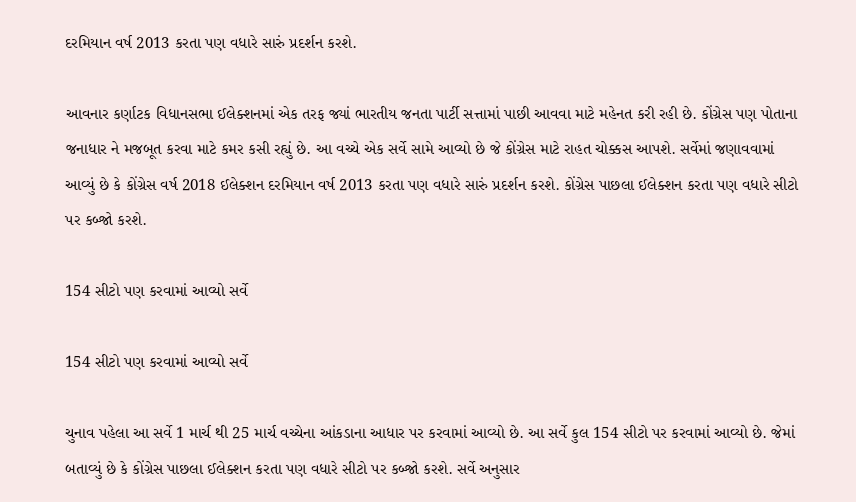દરમિયાન વર્ષ 2013 કરતા પણ વધારે સારું પ્રદર્શન કરશે.

આવનાર કર્ણાટક વિધાનસભા ઈલેક્શનમાં એક તરફ જ્યાં ભારતીય જનતા પાર્ટી સત્તામાં પાછી આવવા માટે મહેનત કરી રહી છે. કોંગ્રેસ પણ પોતાના જનાધાર ને મજબૂત કરવા માટે કમર કસી રહ્યું છે. આ વચ્ચે એક સર્વે સામે આવ્યો છે જે કોંગ્રેસ માટે રાહત ચોક્કસ આપશે. સર્વેમાં જણાવવામાં આવ્યું છે કે કોંગ્રેસ વર્ષ 2018 ઈલેક્શન દરમિયાન વર્ષ 2013 કરતા પણ વધારે સારું પ્રદર્શન કરશે. કોંગ્રેસ પાછલા ઈલેક્શન કરતા પણ વધારે સીટો પર કબ્જો કરશે.

154 સીટો પણ કરવામાં આવ્યો સર્વે

154 સીટો પણ કરવામાં આવ્યો સર્વે

ચુનાવ પહેલા આ સર્વે 1 માર્ચ થી 25 માર્ચ વચ્ચેના આંકડાના આધાર પર કરવામાં આવ્યો છે. આ સર્વે કુલ 154 સીટો પર કરવામાં આવ્યો છે. જેમાં બતાવ્યું છે કે કોંગ્રેસ પાછલા ઈલેક્શન કરતા પણ વધારે સીટો પર કબ્જો કરશે. સર્વે અનુસાર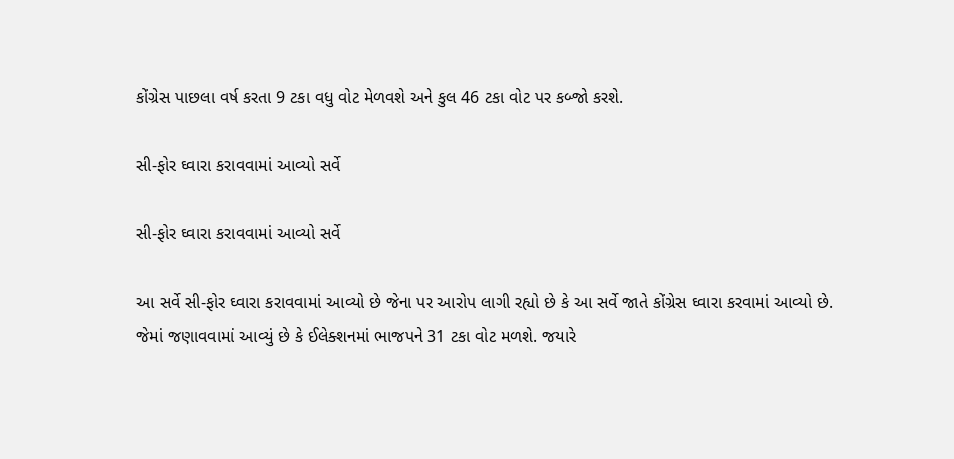કોંગ્રેસ પાછલા વર્ષ કરતા 9 ટકા વધુ વોટ મેળવશે અને કુલ 46 ટકા વોટ પર કબ્જો કરશે.

સી-ફોર ઘ્વારા કરાવવામાં આવ્યો સર્વે

સી-ફોર ઘ્વારા કરાવવામાં આવ્યો સર્વે

આ સર્વે સી-ફોર ઘ્વારા કરાવવામાં આવ્યો છે જેના પર આરોપ લાગી રહ્યો છે કે આ સર્વે જાતે કોંગ્રેસ ઘ્વારા કરવામાં આવ્યો છે. જેમાં જણાવવામાં આવ્યું છે કે ઈલેક્શનમાં ભાજપને 31 ટકા વોટ મળશે. જયારે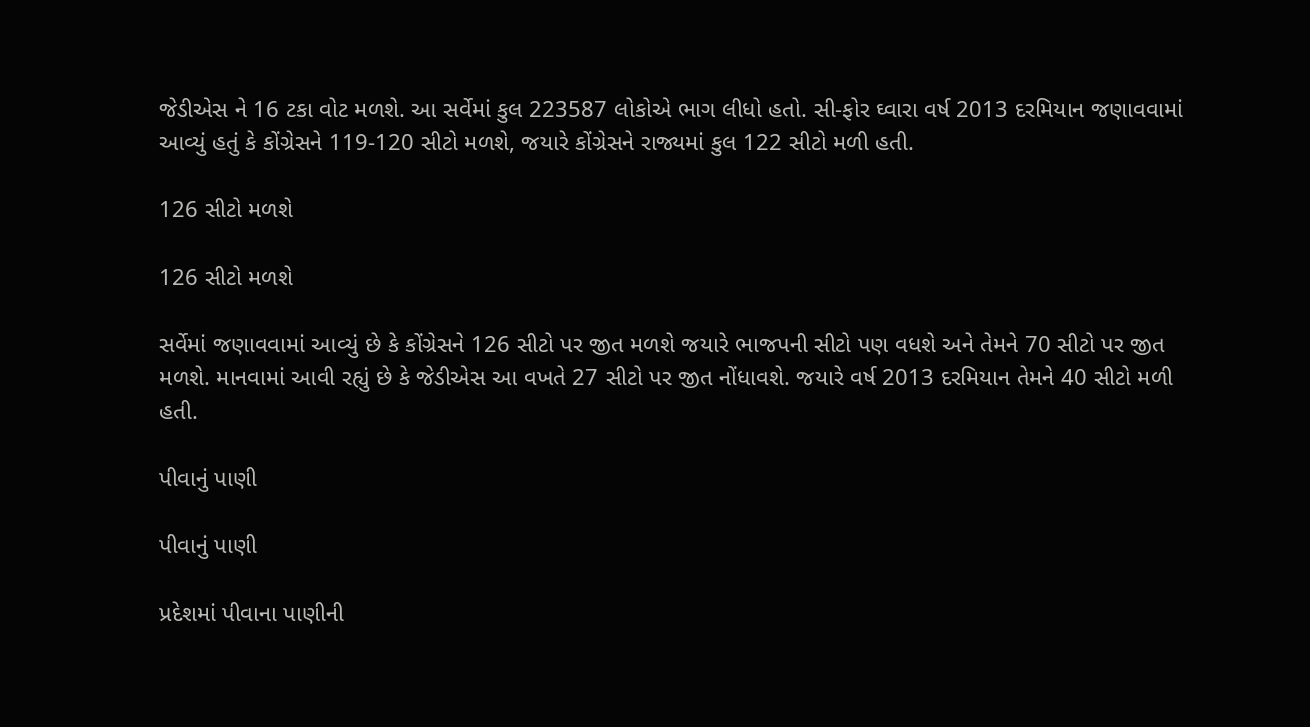જેડીએસ ને 16 ટકા વોટ મળશે. આ સર્વેમાં કુલ 223587 લોકોએ ભાગ લીધો હતો. સી-ફોર ઘ્વારા વર્ષ 2013 દરમિયાન જણાવવામાં આવ્યું હતું કે કોંગ્રેસને 119-120 સીટો મળશે, જયારે કોંગ્રેસને રાજ્યમાં કુલ 122 સીટો મળી હતી.

126 સીટો મળશે

126 સીટો મળશે

સર્વેમાં જણાવવામાં આવ્યું છે કે કોંગ્રેસને 126 સીટો પર જીત મળશે જયારે ભાજપની સીટો પણ વધશે અને તેમને 70 સીટો પર જીત મળશે. માનવામાં આવી રહ્યું છે કે જેડીએસ આ વખતે 27 સીટો પર જીત નોંધાવશે. જયારે વર્ષ 2013 દરમિયાન તેમને 40 સીટો મળી હતી.

પીવાનું પાણી

પીવાનું પાણી

પ્રદેશમાં પીવાના પાણીની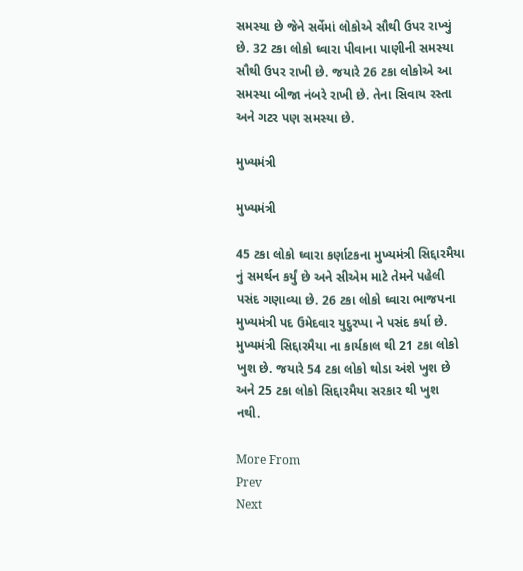સમસ્યા છે જેને સર્વેમાં લોકોએ સૌથી ઉપર રાખ્યું છે. 32 ટકા લોકો ઘ્વારા પીવાના પાણીની સમસ્યા સૌથી ઉપર રાખી છે. જયારે 26 ટકા લોકોએ આ સમસ્યા બીજા નંબરે રાખી છે. તેના સિવાય રસ્તા અને ગટર પણ સમસ્યા છે.

મુખ્યમંત્રી

મુખ્યમંત્રી

45 ટકા લોકો ઘ્વારા કર્ણાટકના મુખ્યમંત્રી સિદ્દારમૈયા નું સમર્થન કર્યું છે અને સીએમ માટે તેમને પહેલી પસંદ ગણાવ્યા છે. 26 ટકા લોકો ઘ્વારા ભાજપના મુખ્યમંત્રી પદ ઉમેદવાર યુદુરપ્પા ને પસંદ કર્યા છે. મુખ્યમંત્રી સિદ્દારમૈયા ના કાર્યકાલ થી 21 ટકા લોકો ખુશ છે. જયારે 54 ટકા લોકો થોડા અંશે ખુશ છે અને 25 ટકા લોકો સિદ્દારમૈયા સરકાર થી ખુશ નથી.

More From
Prev
Next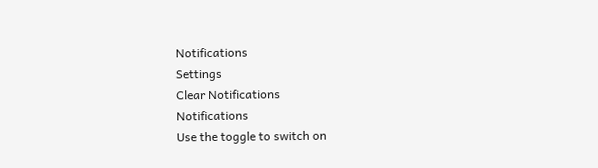Notifications
Settings
Clear Notifications
Notifications
Use the toggle to switch on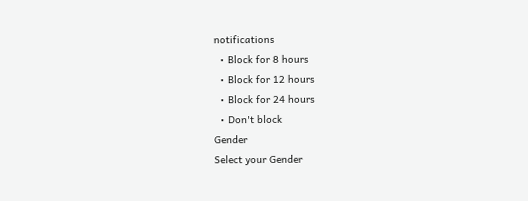notifications
  • Block for 8 hours
  • Block for 12 hours
  • Block for 24 hours
  • Don't block
Gender
Select your Gender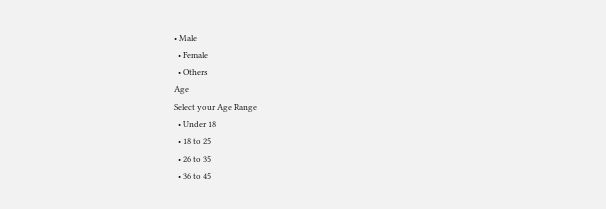• Male
  • Female
  • Others
Age
Select your Age Range
  • Under 18
  • 18 to 25
  • 26 to 35
  • 36 to 45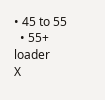• 45 to 55
  • 55+
loader
X